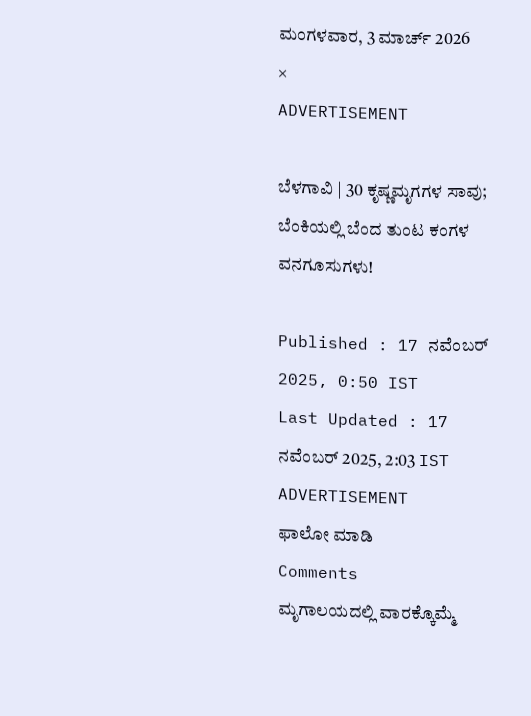ಮಂಗಳವಾರ, 3 ಮಾರ್ಚ್ 2026
×
ADVERTISEMENT

ಬೆಳಗಾವಿ | 30 ಕೃಷ್ಣಮೃಗಗಳ ಸಾವು; ಬೆಂಕಿಯಲ್ಲಿ ಬೆಂದ ತುಂಟ ಕಂಗಳ ವನಗೂಸುಗಳು!

Published : 17 ನವೆಂಬರ್ 2025, 0:50 IST
Last Updated : 17 ನವೆಂಬರ್ 2025, 2:03 IST
ADVERTISEMENT
ಫಾಲೋ ಮಾಡಿ
Comments
ಮೃಗಾಲಯದಲ್ಲಿ ವಾರಕ್ಕೊಮ್ಮೆ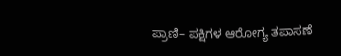ಪ್ರಾಣಿ– ಪಕ್ಷಿಗಳ ಆರೋಗ್ಯ ತಪಾಸಣೆ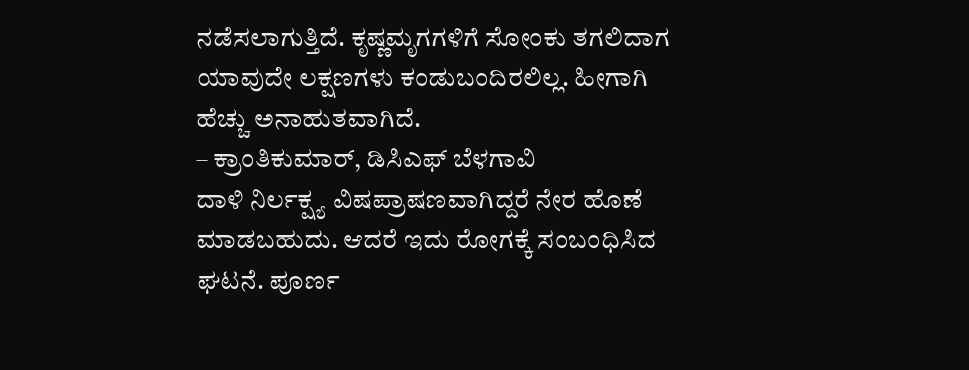ನಡೆಸಲಾಗುತ್ತಿದೆ. ಕೃಷ್ಣಮೃಗಗಳಿಗೆ ಸೋಂಕು ತಗಲಿದಾಗ ಯಾವುದೇ ಲಕ್ಷಣಗಳು ಕಂಡುಬಂದಿರಲಿಲ್ಲ. ಹೀಗಾಗಿ ಹೆಚ್ಚು ಅನಾಹುತವಾಗಿದೆ.
– ಕ್ರಾಂತಿಕುಮಾರ್‌, ಡಿಸಿಎಫ್‌ ಬೆಳಗಾವಿ
ದಾಳಿ ನಿರ್ಲಕ್ಷ್ಯ ವಿಷಪ್ರಾಷಣವಾಗಿದ್ದರೆ ನೇರ ಹೊಣೆ ಮಾಡಬಹುದು. ಆದರೆ ಇದು ರೋಗಕ್ಕೆ ಸಂಬಂಧಿಸಿದ ಘಟನೆ. ಪೂರ್ಣ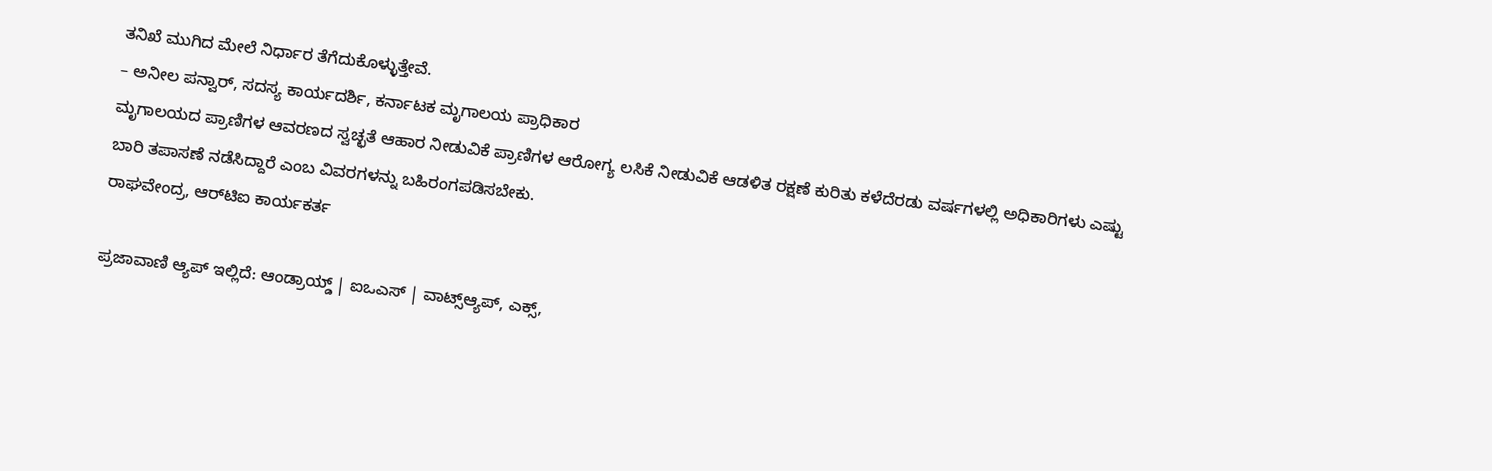ತನಿಖೆ ಮುಗಿದ ಮೇಲೆ ನಿರ್ಧಾರ ತೆಗೆದುಕೊಳ್ಳುತ್ತೇವೆ.
– ಅನೀಲ ಪನ್ವಾರ್‌, ಸದಸ್ಯ ಕಾರ್ಯದರ್ಶಿ, ಕರ್ನಾಟಕ ಮೃಗಾಲಯ ಪ್ರಾಧಿಕಾರ
ಮೃಗಾಲಯದ ಪ್ರಾಣಿಗಳ ಆವರಣದ ಸ್ವಚ್ಛತೆ ಆಹಾರ ನೀಡುವಿಕೆ ಪ್ರಾಣಿಗಳ ಆರೋಗ್ಯ ಲಸಿಕೆ ನೀಡುವಿಕೆ ಆಡಳಿತ ರಕ್ಷಣೆ ಕುರಿತು ಕಳೆದೆರಡು ವರ್ಷಗಳಲ್ಲಿ ಅಧಿಕಾರಿಗಳು ಎಷ್ಟು ಬಾರಿ ತಪಾಸಣೆ ನಡೆಸಿದ್ದಾರೆ ಎಂಬ ವಿವರಗಳನ್ನು ಬಹಿರಂಗಪಡಿಸಬೇಕು.
ರಾಘವೇಂದ್ರ, ಆರ್‌ಟಿಐ ಕಾರ್ಯಕರ್ತ

ಪ್ರಜಾವಾಣಿ ಆ್ಯಪ್ ಇಲ್ಲಿದೆ: ಆಂಡ್ರಾಯ್ಡ್ | ಐಒಎಸ್ | ವಾಟ್ಸ್ಆ್ಯಪ್, ಎಕ್ಸ್,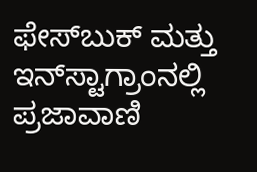ಫೇಸ್‌ಬುಕ್ ಮತ್ತು ಇನ್‌ಸ್ಟಾಗ್ರಾಂನಲ್ಲಿ ಪ್ರಜಾವಾಣಿ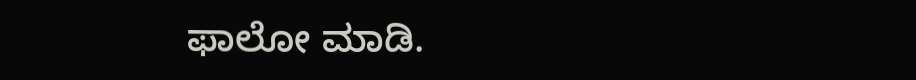ಫಾಲೋ ಮಾಡಿ.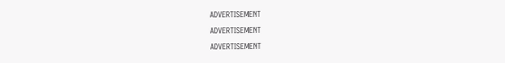ADVERTISEMENT
ADVERTISEMENT
ADVERTISEMENT